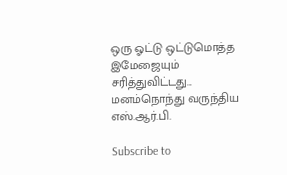ஒரு ஓட்டு ஒட்டுமொத்த இமேஜையும் சரித்துவிட்டது... மனம்நொந்து வருந்திய எஸ்.ஆர்.பி.

Subscribe to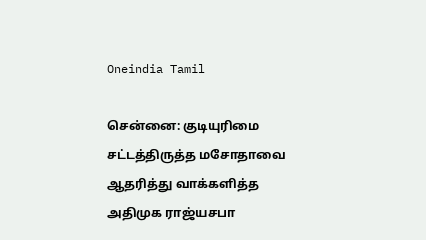Oneindia Tamil

சென்னை: குடியுரிமை சட்டத்திருத்த மசோதாவை ஆதரித்து வாக்களித்த அதிமுக ராஜ்யசபா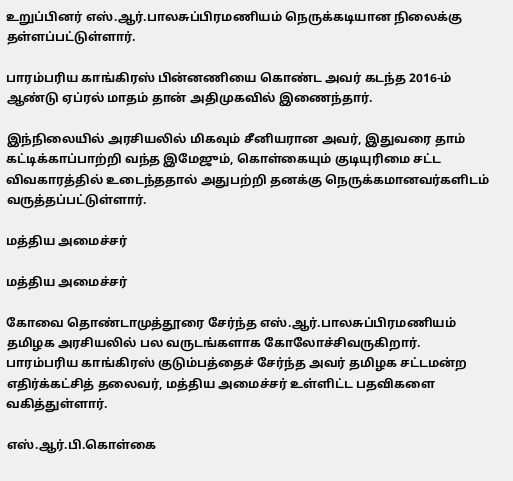உறுப்பினர் எஸ்.ஆர்.பாலசுப்பிரமணியம் நெருக்கடியான நிலைக்கு தள்ளப்பட்டுள்ளார்.

பாரம்பரிய காங்கிரஸ் பின்னணியை கொண்ட அவர் கடந்த 2016-ம் ஆண்டு ஏப்ரல் மாதம் தான் அதிமுகவில் இணைந்தார்.

இந்நிலையில் அரசியலில் மிகவும் சீனியரான அவர், இதுவரை தாம் கட்டிக்காப்பாற்றி வந்த இமேஜும், கொள்கையும் குடியுரிமை சட்ட விவகாரத்தில் உடைந்ததால் அதுபற்றி தனக்கு நெருக்கமானவர்களிடம் வருத்தப்பட்டுள்ளார்.

மத்திய அமைச்சர்

மத்திய அமைச்சர்

கோவை தொண்டாமுத்தூரை சேர்ந்த எஸ்.ஆர்.பாலசுப்பிரமணியம் தமிழக அரசியலில் பல வருடங்களாக கோலோச்சிவருகிறார். பாரம்பரிய காங்கிரஸ் குடும்பத்தைச் சேர்ந்த அவர் தமிழக சட்டமன்ற எதிர்க்கட்சித் தலைவர், மத்திய அமைச்சர் உள்ளிட்ட பதவிகளை வகித்துள்ளார்.

எஸ்.ஆர்.பி.கொள்கை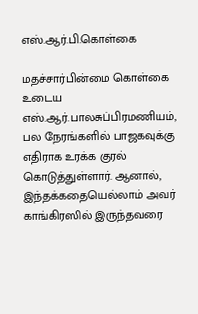எஸ்.ஆர்.பி.கொள்கை

மதச்சார்பின்மை கொள்கை உடைய எஸ்.ஆர்.பாலசுப்பிரமணியம், பல நேரங்களில் பாஜகவுக்கு எதிராக உரக்க குரல் கொடுத்துள்ளார். ஆனால், இந்தக்கதையெல்லாம் அவர் காங்கிரஸில் இருந்தவரை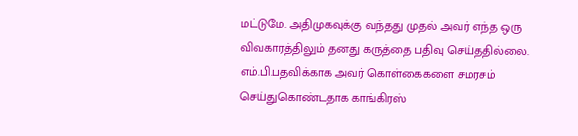மட்டுமே. அதிமுகவுக்கு வந்தது முதல் அவர் எந்த ஒரு விவகாரத்திலும் தனது கருத்தை பதிவு செய்ததில்லை. எம்.பி.பதவிக்காக அவர் கொள்கைகளை சமரசம் செய்துகொண்டதாக காங்கிரஸ்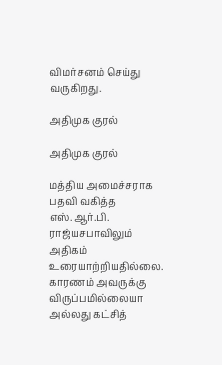விமர்சனம் செய்து வருகிறது.

அதிமுக குரல்

அதிமுக குரல்

மத்திய அமைச்சராக பதவி வகித்த எஸ்.ஆர்.பி. ராஜ்யசபாவிலும் அதிகம் உரையாற்றியதில்லை. காரணம் அவருக்கு விருப்பமில்லையா அல்லது கட்சித்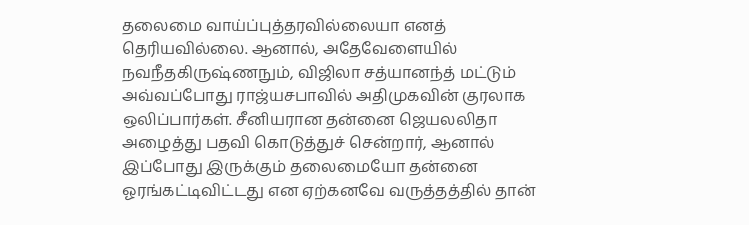தலைமை வாய்ப்புத்தரவில்லையா எனத் தெரியவில்லை. ஆனால், அதேவேளையில் நவநீதகிருஷ்ணநும், விஜிலா சத்யானந்த் மட்டும் அவ்வப்போது ராஜ்யசபாவில் அதிமுகவின் குரலாக ஒலிப்பார்கள். சீனியரான தன்னை ஜெயலலிதா அழைத்து பதவி கொடுத்துச் சென்றார், ஆனால் இப்போது இருக்கும் தலைமையோ தன்னை ஓரங்கட்டிவிட்டது என ஏற்கனவே வருத்தத்தில் தான்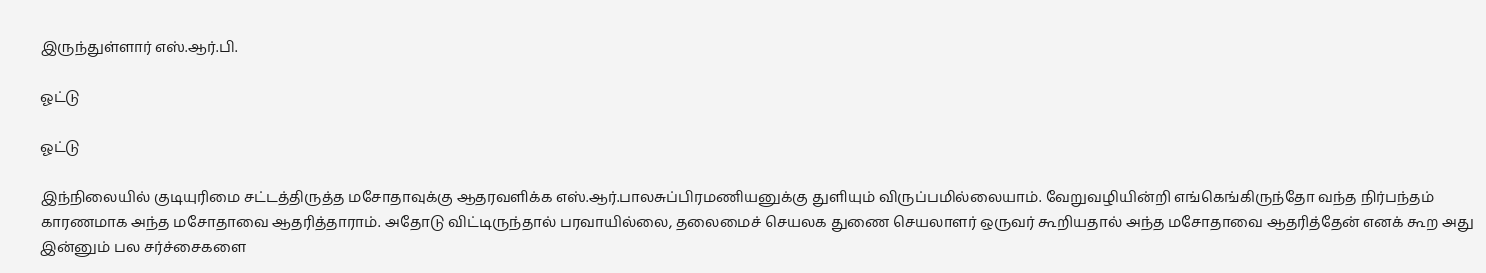இருந்துள்ளார் எஸ்.ஆர்.பி.

ஓட்டு

ஓட்டு

இந்நிலையில் குடியுரிமை சட்டத்திருத்த மசோதாவுக்கு ஆதரவளிக்க எஸ்.ஆர்.பாலசுப்பிரமணியனுக்கு துளியும் விருப்பமில்லையாம். வேறுவழியின்றி எங்கெங்கிருந்தோ வந்த நிர்பந்தம் காரணமாக அந்த மசோதாவை ஆதரித்தாராம். அதோடு விட்டிருந்தால் பரவாயில்லை, தலைமைச் செயலக துணை செயலாளர் ஒருவர் கூறியதால் அந்த மசோதாவை ஆதரித்தேன் எனக் கூற அது இன்னும் பல சர்ச்சைகளை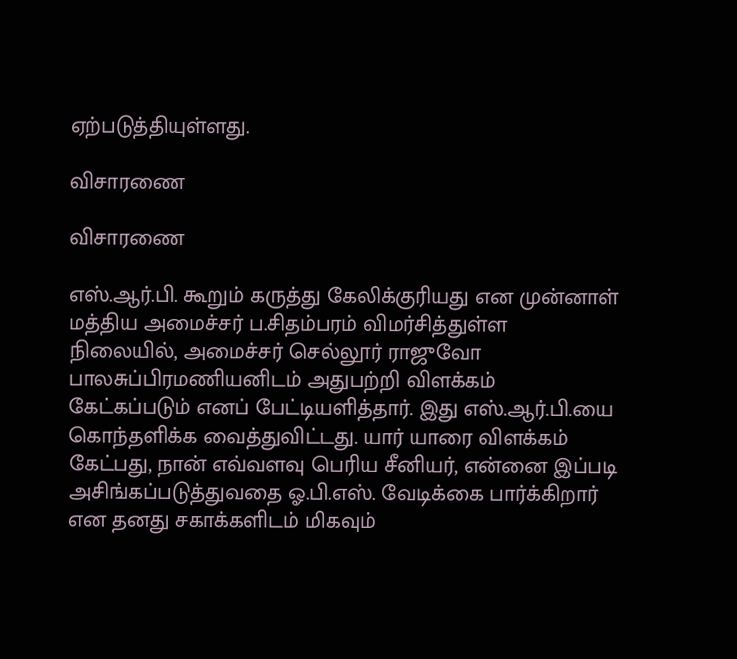ஏற்படுத்தியுள்ளது.

விசாரணை

விசாரணை

எஸ்.ஆர்.பி. கூறும் கருத்து கேலிக்குரியது என முன்னாள் மத்திய அமைச்சர் ப.சிதம்பரம் விமர்சித்துள்ள நிலையில், அமைச்சர் செல்லூர் ராஜுவோ பாலசுப்பிரமணியனிடம் அதுபற்றி விளக்கம் கேட்கப்படும் எனப் பேட்டியளித்தார். இது எஸ்.ஆர்.பி.யை கொந்தளிக்க வைத்துவிட்டது. யார் யாரை விளக்கம் கேட்பது, நான் எவ்வளவு பெரிய சீனியர், என்னை இப்படி அசிங்கப்படுத்துவதை ஓ.பி.எஸ். வேடிக்கை பார்க்கிறார் என தனது சகாக்களிடம் மிகவும்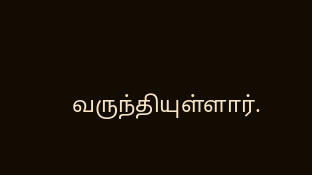வருந்தியுள்ளார்.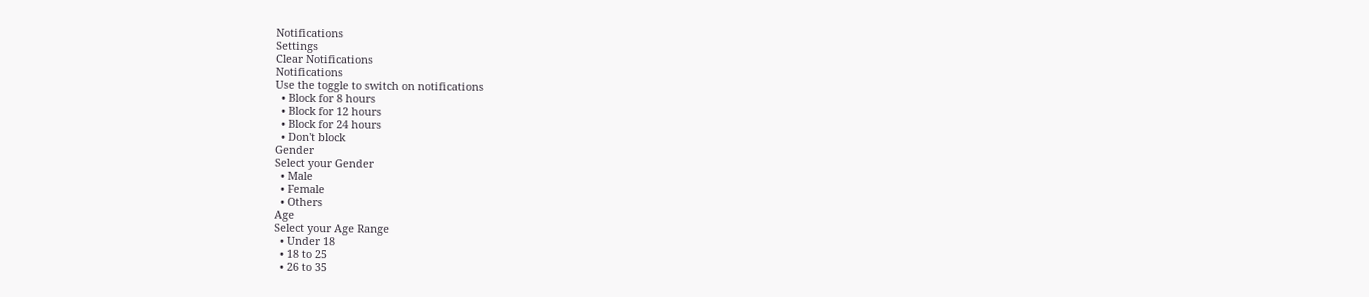Notifications
Settings
Clear Notifications
Notifications
Use the toggle to switch on notifications
  • Block for 8 hours
  • Block for 12 hours
  • Block for 24 hours
  • Don't block
Gender
Select your Gender
  • Male
  • Female
  • Others
Age
Select your Age Range
  • Under 18
  • 18 to 25
  • 26 to 35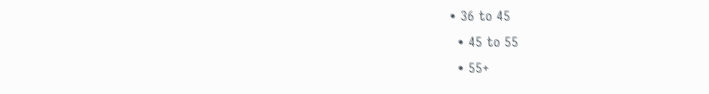• 36 to 45
  • 45 to 55
  • 55+